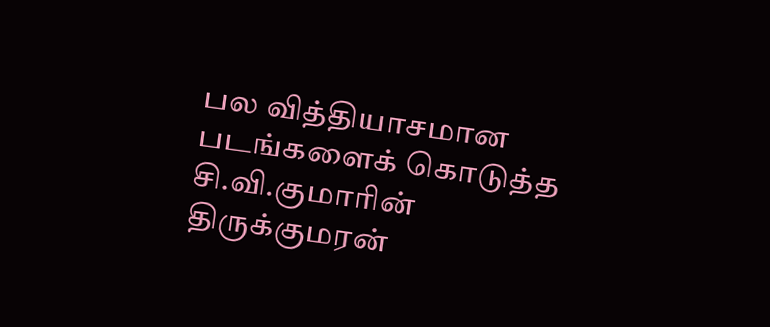பல வித்தியாசமான படங்களைக் கொடுத்த சி.வி.குமாரின் திருக்குமரன்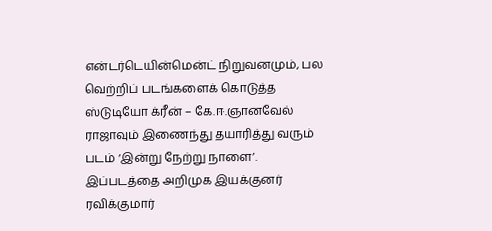என்டர்டெயின்மென்ட் நிறுவனமும், பல வெற்றிப் படங்களைக் கொடுத்த ஸ்டுடியோ க்ரீன் – கே.ஈ.ஞானவேல் ராஜாவும் இணைந்து தயாரித்து வரும் படம் ‘இன்று நேற்று நாளை’.
இப்படத்தை அறிமுக இயக்குனர் ரவிக்குமார்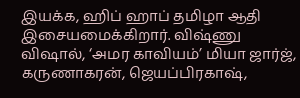இயக்க, ஹிப் ஹாப் தமிழா ஆதி இசையமைக்கிறார். விஷ்ணு விஷால், ‘அமர காவியம்’ மியா ஜார்ஜ், கருணாகரன், ஜெயப்பிரகாஷ்,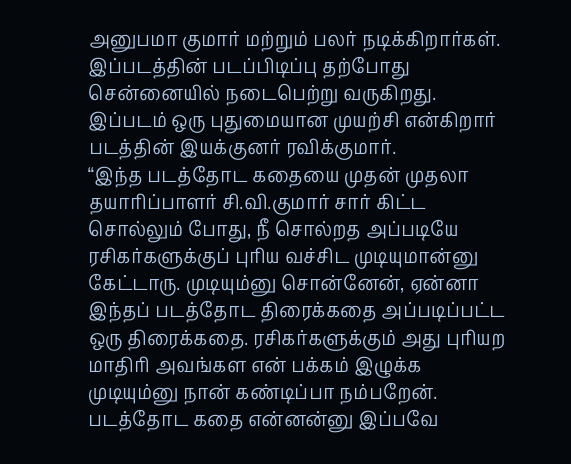அனுபமா குமார் மற்றும் பலர் நடிக்கிறார்கள். இப்படத்தின் படப்பிடிப்பு தற்போது சென்னையில் நடைபெற்று வருகிறது.
இப்படம் ஒரு புதுமையான முயற்சி என்கிறார் படத்தின் இயக்குனர் ரவிக்குமார்.
“இந்த படத்தோட கதையை முதன் முதலா தயாரிப்பாளர் சி.வி.குமார் சார் கிட்ட சொல்லும் போது, நீ சொல்றத அப்படியே ரசிகர்களுக்குப் புரிய வச்சிட முடியுமான்னு கேட்டாரு. முடியும்னு சொன்னேன், ஏன்னா இந்தப் படத்தோட திரைக்கதை அப்படிப்பட்ட ஒரு திரைக்கதை. ரசிகர்களுக்கும் அது புரியற மாதிரி அவங்கள என் பக்கம் இழுக்க முடியும்னு நான் கண்டிப்பா நம்பறேன்.
படத்தோட கதை என்னன்னு இப்பவே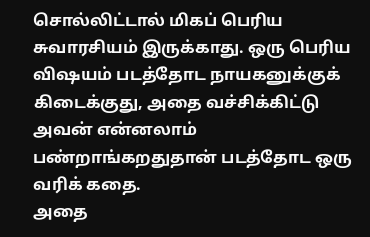சொல்லிட்டால் மிகப் பெரிய சுவாரசியம் இருக்காது. ஒரு பெரிய விஷயம் படத்தோட நாயகனுக்குக் கிடைக்குது, அதை வச்சிக்கிட்டு அவன் என்னலாம் பண்றாங்கறதுதான் படத்தோட ஒரு வரிக் கதை.
அதை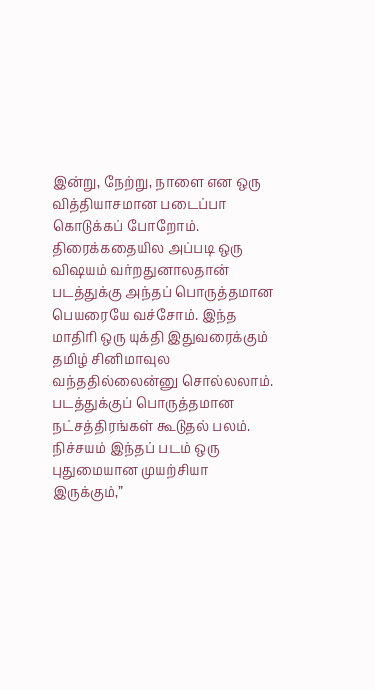இன்று, நேற்று, நாளை என ஒரு வித்தியாசமான படைப்பா கொடுக்கப் போறோம். திரைக்கதையில அப்படி ஒரு விஷயம் வர்றதுனாலதான் படத்துக்கு அந்தப் பொருத்தமான பெயரையே வச்சோம். இந்த மாதிரி ஒரு யுக்தி இதுவரைக்கும் தமிழ் சினிமாவுல வந்ததில்லைன்னு சொல்லலாம். படத்துக்குப் பொருத்தமான நட்சத்திரங்கள் கூடுதல் பலம். நிச்சயம் இந்தப் படம் ஒரு புதுமையான முயற்சியா இருக்கும்,”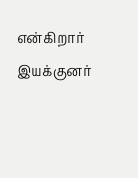என்கிறார் இயக்குனர்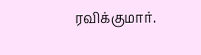ரவிக்குமார்.